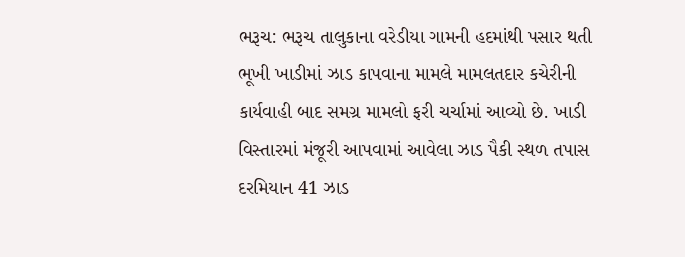ભરૂચ: ભરૂચ તાલુકાના વરેડીયા ગામની હદમાંથી પસાર થતી ભૂખી ખાડીમાં ઝાડ કાપવાના મામલે મામલતદાર કચેરીની કાર્યવાહી બાદ સમગ્ર મામલો ફરી ચર્ચામાં આવ્યો છે. ખાડી વિસ્તારમાં મંજૂરી આપવામાં આવેલા ઝાડ પૈકી સ્થળ તપાસ દરમિયાન 41 ઝાડ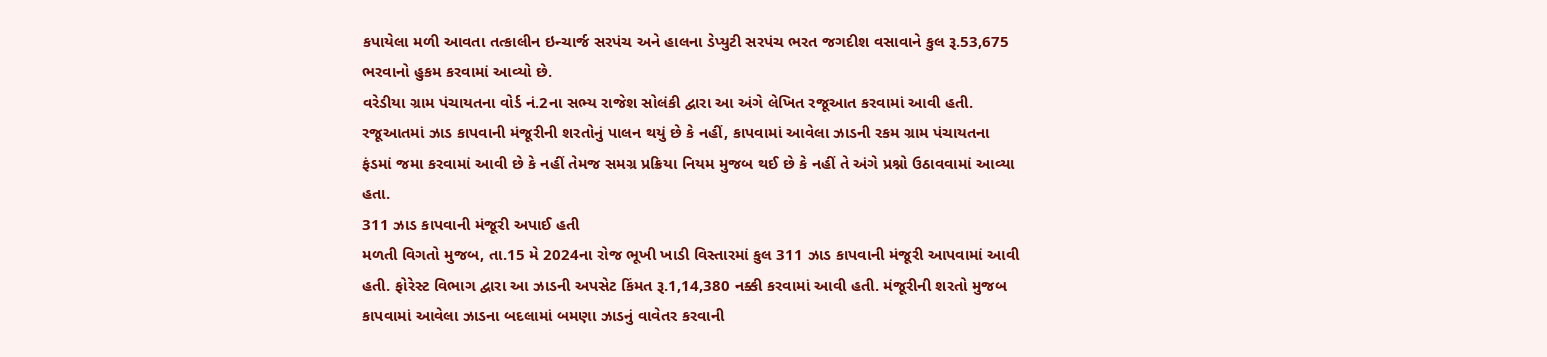કપાયેલા મળી આવતા તત્કાલીન ઇન્ચાર્જ સરપંચ અને હાલના ડેપ્યુટી સરપંચ ભરત જગદીશ વસાવાને કુલ રૂ.53,675 ભરવાનો હુકમ કરવામાં આવ્યો છે.
વરેડીયા ગ્રામ પંચાયતના વોર્ડ નં.2ના સભ્ય રાજેશ સોલંકી દ્વારા આ અંગે લેખિત રજૂઆત કરવામાં આવી હતી. રજૂઆતમાં ઝાડ કાપવાની મંજૂરીની શરતોનું પાલન થયું છે કે નહીં, કાપવામાં આવેલા ઝાડની રકમ ગ્રામ પંચાયતના ફંડમાં જમા કરવામાં આવી છે કે નહીં તેમજ સમગ્ર પ્રક્રિયા નિયમ મુજબ થઈ છે કે નહીં તે અંગે પ્રશ્નો ઉઠાવવામાં આવ્યા હતા.
311 ઝાડ કાપવાની મંજૂરી અપાઈ હતી
મળતી વિગતો મુજબ, તા.15 મે 2024ના રોજ ભૂખી ખાડી વિસ્તારમાં કુલ 311 ઝાડ કાપવાની મંજૂરી આપવામાં આવી હતી. ફોરેસ્ટ વિભાગ દ્વારા આ ઝાડની અપસેટ કિંમત રૂ.1,14,380 નક્કી કરવામાં આવી હતી. મંજૂરીની શરતો મુજબ કાપવામાં આવેલા ઝાડના બદલામાં બમણા ઝાડનું વાવેતર કરવાની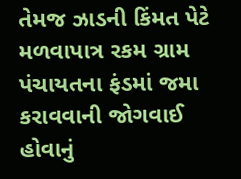તેમજ ઝાડની કિંમત પેટે મળવાપાત્ર રકમ ગ્રામ પંચાયતના ફંડમાં જમા કરાવવાની જોગવાઈ હોવાનું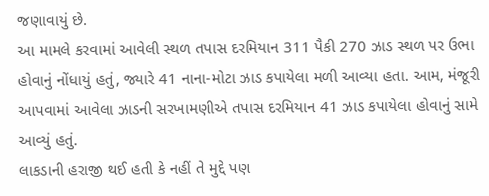જણાવાયું છે.
આ મામલે કરવામાં આવેલી સ્થળ તપાસ દરમિયાન 311 પૈકી 270 ઝાડ સ્થળ પર ઉભા હોવાનું નોંધાયું હતું, જ્યારે 41 નાના-મોટા ઝાડ કપાયેલા મળી આવ્યા હતા. આમ, મંજૂરી આપવામાં આવેલા ઝાડની સરખામણીએ તપાસ દરમિયાન 41 ઝાડ કપાયેલા હોવાનું સામે આવ્યું હતું.
લાકડાની હરાજી થઈ હતી કે નહીં તે મુદ્દે પણ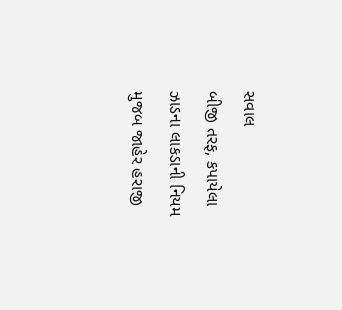સવાલ
બીજી તરફ, કપાયેલા ઝાડના લાકડાની નિયમ મુજબ જાહેર હરાજી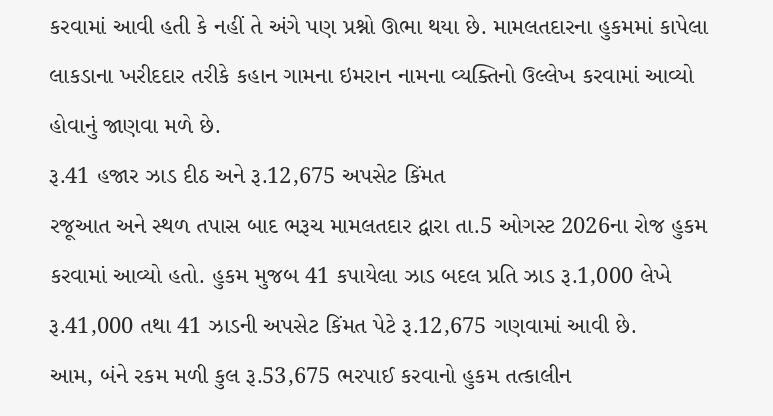કરવામાં આવી હતી કે નહીં તે અંગે પણ પ્રશ્નો ઊભા થયા છે. મામલતદારના હુકમમાં કાપેલા લાકડાના ખરીદદાર તરીકે કહાન ગામના ઇમરાન નામના વ્યક્તિનો ઉલ્લેખ કરવામાં આવ્યો હોવાનું જાણવા મળે છે.
રૂ.41 હજાર ઝાડ દીઠ અને રૂ.12,675 અપસેટ કિંમત
રજૂઆત અને સ્થળ તપાસ બાદ ભરૂચ મામલતદાર દ્વારા તા.5 ઓગસ્ટ 2026ના રોજ હુકમ કરવામાં આવ્યો હતો. હુકમ મુજબ 41 કપાયેલા ઝાડ બદલ પ્રતિ ઝાડ રૂ.1,000 લેખે રૂ.41,000 તથા 41 ઝાડની અપસેટ કિંમત પેટે રૂ.12,675 ગણવામાં આવી છે.
આમ, બંને રકમ મળી કુલ રૂ.53,675 ભરપાઈ કરવાનો હુકમ તત્કાલીન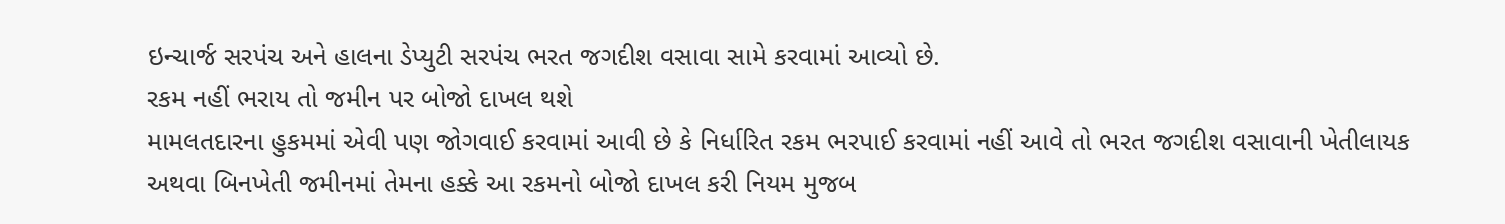ઇન્ચાર્જ સરપંચ અને હાલના ડેપ્યુટી સરપંચ ભરત જગદીશ વસાવા સામે કરવામાં આવ્યો છે.
રકમ નહીં ભરાય તો જમીન પર બોજો દાખલ થશે
મામલતદારના હુકમમાં એવી પણ જોગવાઈ કરવામાં આવી છે કે નિર્ધારિત રકમ ભરપાઈ કરવામાં નહીં આવે તો ભરત જગદીશ વસાવાની ખેતીલાયક અથવા બિનખેતી જમીનમાં તેમના હક્કે આ રકમનો બોજો દાખલ કરી નિયમ મુજબ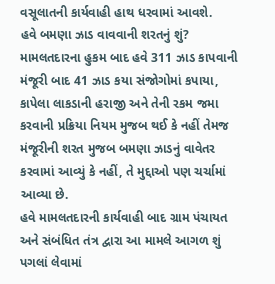વસૂલાતની કાર્યવાહી હાથ ધરવામાં આવશે.
હવે બમણા ઝાડ વાવવાની શરતનું શું?
મામલતદારના હુકમ બાદ હવે 311 ઝાડ કાપવાની મંજૂરી બાદ 41 ઝાડ કયા સંજોગોમાં કપાયા, કાપેલા લાકડાની હરાજી અને તેની રકમ જમા કરવાની પ્રક્રિયા નિયમ મુજબ થઈ કે નહીં તેમજ મંજૂરીની શરત મુજબ બમણા ઝાડનું વાવેતર કરવામાં આવ્યું કે નહીં, તે મુદ્દાઓ પણ ચર્ચામાં આવ્યા છે.
હવે મામલતદારની કાર્યવાહી બાદ ગ્રામ પંચાયત અને સંબંધિત તંત્ર દ્વારા આ મામલે આગળ શું પગલાં લેવામાં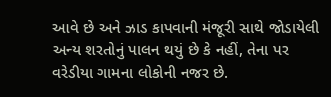આવે છે અને ઝાડ કાપવાની મંજૂરી સાથે જોડાયેલી અન્ય શરતોનું પાલન થયું છે કે નહીં, તેના પર વરેડીયા ગામના લોકોની નજર છે.